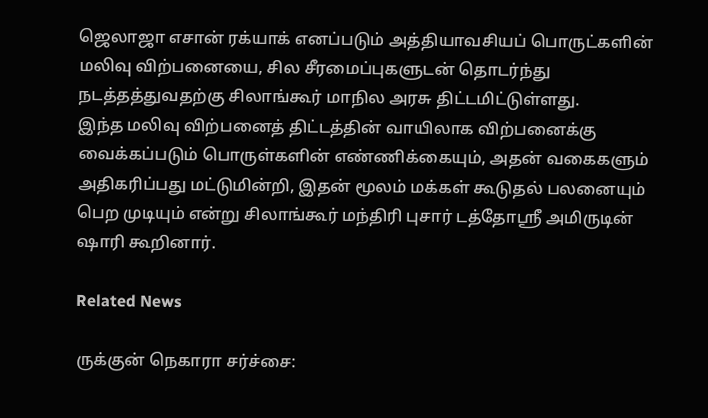ஜெலாஜா எசான் ரக்யாக் எனப்படும் அத்தியாவசியப் பொருட்களின் மலிவு விற்பனையை, சில சீரமைப்புகளுடன் தொடர்ந்து நடத்தத்துவதற்கு சிலாங்கூர் மாநில அரசு திட்டமிட்டுள்ளது.
இந்த மலிவு விற்பனைத் திட்டத்தின் வாயிலாக விற்பனைக்கு வைக்கப்படும் பொருள்களின் எண்ணிக்கையும், அதன் வகைகளும் அதிகரிப்பது மட்டுமின்றி, இதன் மூலம் மக்கள் கூடுதல் பலனையும் பெற முடியும் என்று சிலாங்கூர் மந்திரி புசார் டத்தோஸ்ரீ அமிருடின் ஷாரி கூறினார்.

Related News

ருக்குன் நெகாரா சர்ச்சை: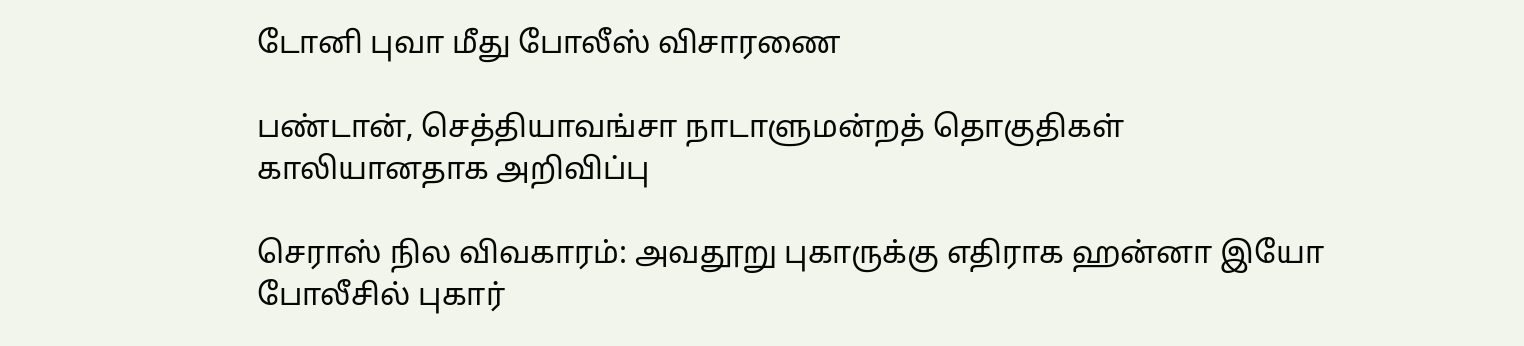டோனி புவா மீது போலீஸ் விசாரணை

பண்டான், செத்தியாவங்சா நாடாளுமன்றத் தொகுதிகள் காலியானதாக அறிவிப்பு

செராஸ் நில விவகாரம்: அவதூறு புகாருக்கு எதிராக ஹன்னா இயோ போலீசில் புகார்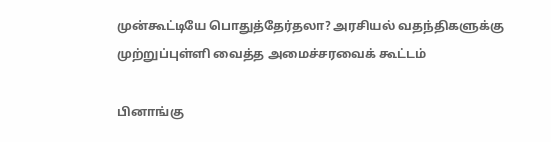முன்கூட்டியே பொதுத்தேர்தலா? அரசியல் வதந்திகளுக்கு முற்றுப்புள்ளி வைத்த அமைச்சரவைக் கூட்டம்

பினாங்கு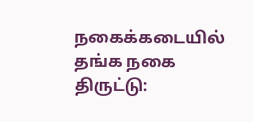நகைக்கடையில் தங்க நகை திருட்டு: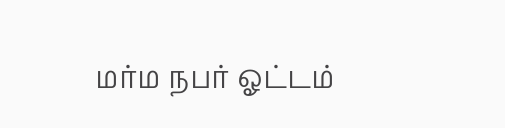மர்ம நபர் ஓட்டம்